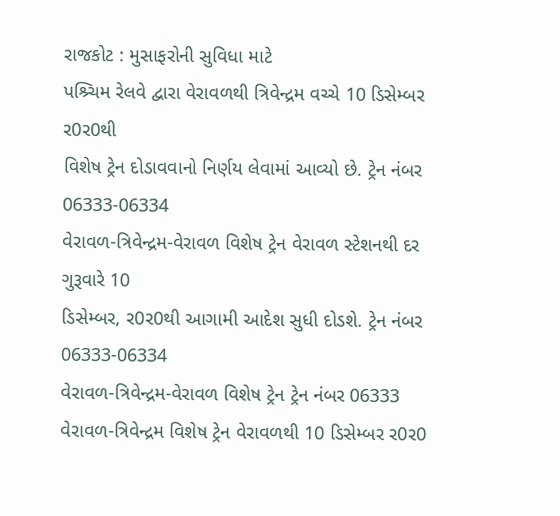રાજકોટ : મુસાફરોની સુવિધા માટે
પશ્ર્ચિમ રેલવે દ્વારા વેરાવળથી ત્રિવેન્દ્રમ વચ્ચે 10 ડિસેમ્બર ર0ર0થી
વિશેષ ટ્રેન દોડાવવાનો નિર્ણય લેવામાં આવ્યો છે. ટ્રેન નંબર 06333-06334
વેરાવળ-ત્રિવેન્દ્રમ-વેરાવળ વિશેષ ટ્રેન વેરાવળ સ્ટેશનથી દર ગુરૂવારે 10
ડિસેમ્બર, ર0ર0થી આગામી આદેશ સુધી દોડશે. ટ્રેન નંબર 06333-06334
વેરાવળ-ત્રિવેન્દ્રમ-વેરાવળ વિશેષ ટ્રેન ટ્રેન નંબર 06333
વેરાવળ-ત્રિવેન્દ્રમ વિશેષ ટ્રેન વેરાવળથી 10 ડિસેમ્બર ર0ર0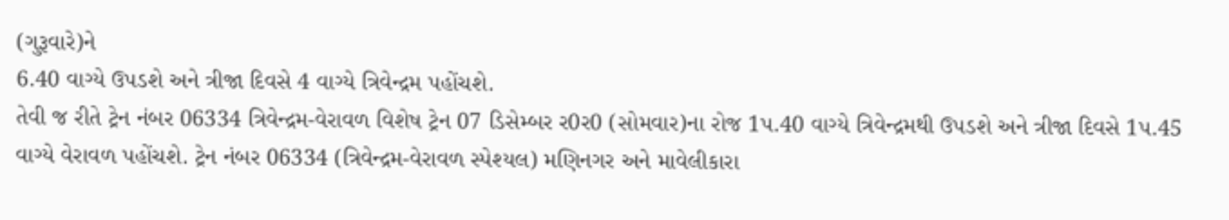(ગુરૂવારે)ને
6.40 વાગ્યે ઉપડશે અને ત્રીજા દિવસે 4 વાગ્યે ત્રિવેન્દ્રમ પહોંચશે.
તેવી જ રીતે ટ્રેન નંબર 06334 ત્રિવેન્દ્રમ-વેરાવળ વિશેષ ટ્રેન 07 ડિસેમ્બર ર0ર0 (સોમવાર)ના રોજ 1પ.40 વાગ્યે ત્રિવેન્દ્રમથી ઉપડશે અને ત્રીજા દિવસે 1પ.45 વાગ્યે વેરાવળ પહોંચશે. ટ્રેન નંબર 06334 (ત્રિવેન્દ્રમ-વેરાવળ સ્પેશ્યલ) મણિનગર અને માવેલીકારા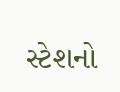સ્ટેશનો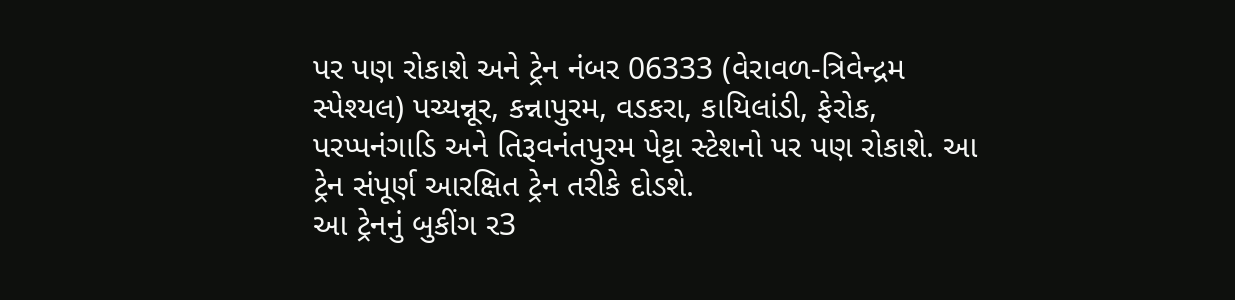પર પણ રોકાશે અને ટ્રેન નંબર 06333 (વેરાવળ-ત્રિવેન્દ્રમ સ્પેશ્યલ) પચ્યન્નૂર, કન્નાપુરમ, વડકરા, કાયિલાંડી, ફેરોક, પરપ્પનંગાડિ અને તિરૂવનંતપુરમ પેટ્ટા સ્ટેશનો પર પણ રોકાશે. આ ટ્રેન સંપૂર્ણ આરક્ષિત ટ્રેન તરીકે દોડશે.
આ ટ્રેનનું બુકીંગ ર3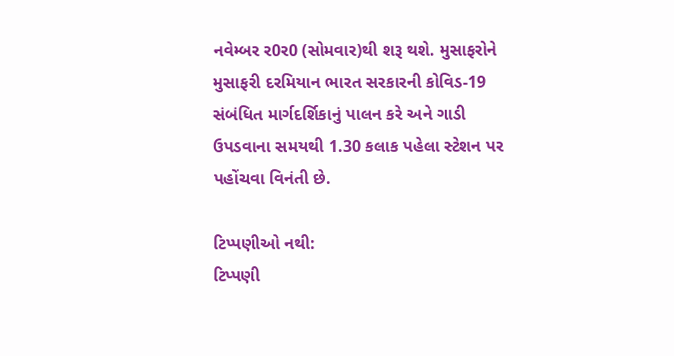નવેમ્બર ર0ર0 (સોમવાર)થી શરૂ થશે. મુસાફરોને મુસાફરી દરમિયાન ભારત સરકારની કોવિડ-19 સંબંધિત માર્ગદર્શિકાનું પાલન કરે અને ગાડી ઉપડવાના સમયથી 1.30 કલાક પહેલા સ્ટેશન પર પહોંચવા વિનંતી છે.

ટિપ્પણીઓ નથી:
ટિપ્પણી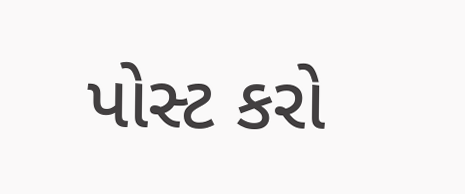પોસ્ટ કરો